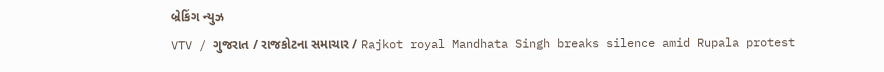બ્રેકિંગ ન્યુઝ
VTV / ગુજરાત / રાજકોટના સમાચાર / Rajkot royal Mandhata Singh breaks silence amid Rupala protest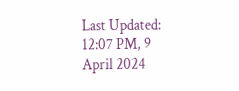Last Updated: 12:07 PM, 9 April 2024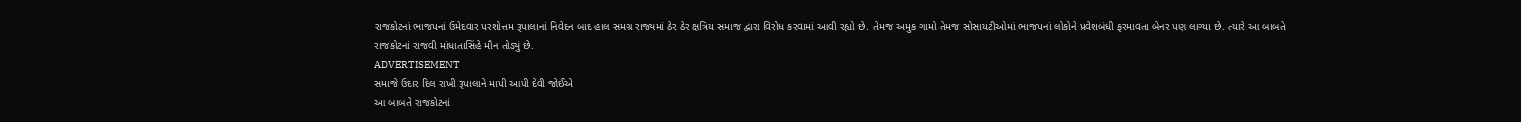રાજકોટનાં ભાજપનાં ઉમેદવાર પરશોત્તમ રૂપાલાનાં નિવેદન બાદ હાલ સમગ્ર રાજ્યમાં ઠેર ઠેર ક્ષત્રિય સમાજ દ્વારા વિરોધ કરવામાં આવી રહ્યો છે. તેમજ અમુક ગામો તેમજ સોસાયટીઓમાં ભાજપનાં લોકોને પ્રવેશબંધી ફરમાવતા બેનર પણ લાગ્યા છે. ત્યારે આ બાબતે રાજકોટનાં રાજવી માંધાતાસિંહે મૌન તોડ્યું છે.
ADVERTISEMENT
સમાજે ઉદાર દિલ રાખી રૂપાલાને માપી આપી દેવી જોઈએ
આ બાબતે રાજકોટનાં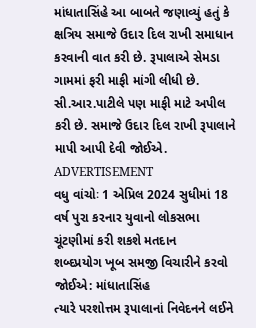માંધાતાસિંહે આ બાબતે જણાવ્યું હતું કે ક્ષત્રિય સમાજે ઉદાર દિલ રાખી સમાધાન કરવાની વાત કરી છે. રૂપાલાએ સેમડા ગામમાં ફરી માફી માંગી લીધી છે. સી.આર.પાટીલે પણ માફી માટે અપીલ કરી છે. સમાજે ઉદાર દિલ રાખી રૂપાલાને માપી આપી દેવી જોઈએ.
ADVERTISEMENT
વધુ વાંચોઃ 1 એપ્રિલ 2024 સુધીમાં 18 વર્ષ પુરા કરનાર યુવાનો લોકસભા ચૂંટણીમાં કરી શકશે મતદાન
શબ્દપ્રયોગ ખૂબ સમજી વિચારીને કરવો જોઈએ: માંધાતાસિંહ
ત્યારે પરશોત્તમ રૂપાલાનાં નિવેદનને લઈને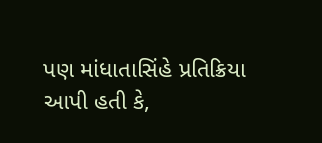પણ માંધાતાસિંહે પ્રતિક્રિયા આપી હતી કે,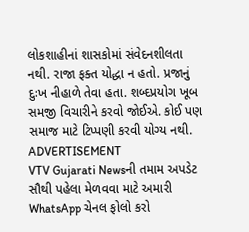લોકશાહીનાં શાસકોમાં સંવેદનશીલતા નથી. રાજા ફક્ત યોદ્ધા ન હતો. પ્રજાનું દુઃખ નીહાળે તેવા હતા. શબ્દપ્રયોગ ખૂબ સમજી વિચારીને કરવો જોઈએ. કોઈ પણ સમાજ માટે ટિપ્પણી કરવી યોગ્ય નથી.
ADVERTISEMENT
VTV Gujarati Newsની તમામ અપડેટ સૌથી પહેલા મેળવવા માટે અમારી WhatsApp ચેનલ ફોલો કરો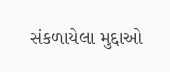સંકળાયેલા મુદ્દાઓ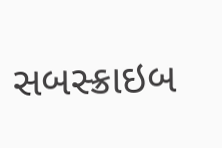સબસ્ક્રાઇબ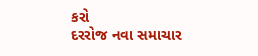કરો
દરરોજ નવા સમાચાર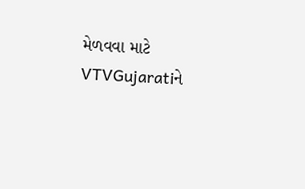મેળવવા માટે VTVGujaratiને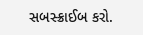સબસ્ક્રાઈબ કરો.